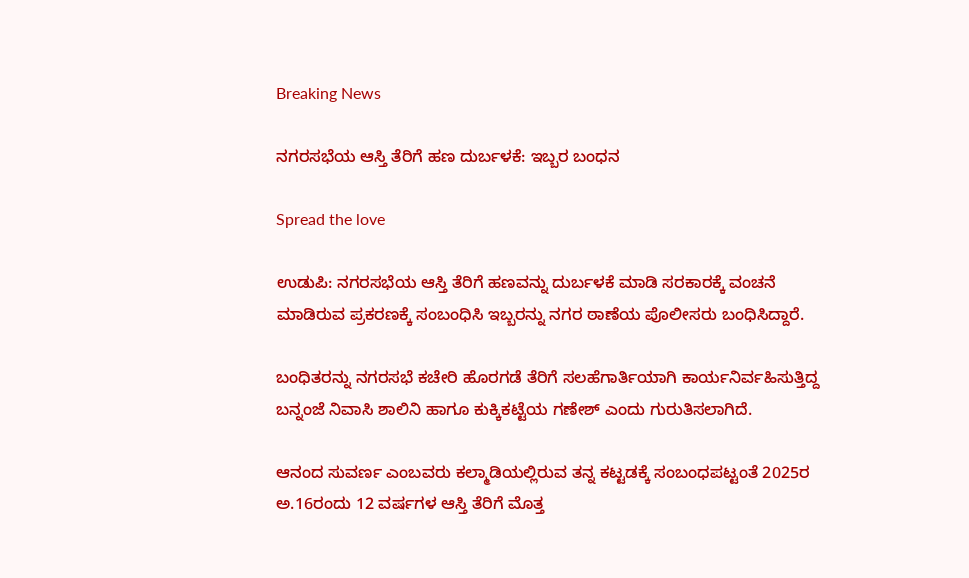Breaking News

ನಗರಸಭೆಯ ಆಸ್ತಿ ತೆರಿಗೆ ಹಣ ದುರ್ಬಳಕೆ: ಇಬ್ಬರ ಬಂಧನ

Spread the love

ಉಡುಪಿ: ನಗರಸಭೆಯ ಆಸ್ತಿ ತೆರಿಗೆ ಹಣವನ್ನು ದುರ್ಬಳಕೆ ಮಾಡಿ ಸರಕಾರಕ್ಕೆ ವಂಚನೆ ಮಾಡಿರುವ ಪ್ರಕರಣಕ್ಕೆ ಸಂಬಂಧಿಸಿ ಇಬ್ಬರನ್ನು ನಗರ ಠಾಣೆಯ ಪೊಲೀಸರು ಬಂಧಿಸಿದ್ದಾರೆ.

ಬಂಧಿತರನ್ನು ನಗರಸಭೆ ಕಚೇರಿ ಹೊರಗಡೆ ತೆರಿಗೆ ಸಲಹೆಗಾರ್ತಿಯಾಗಿ ಕಾರ್ಯನಿರ್ವಹಿಸುತ್ತಿದ್ದ ಬನ್ನಂಜೆ ನಿವಾಸಿ ಶಾಲಿನಿ ಹಾಗೂ ಕುಕ್ಕಿಕಟ್ಟೆಯ ಗಣೇಶ್ ಎಂದು ಗುರುತಿಸಲಾಗಿದೆ.

ಆನಂದ ಸುವರ್ಣ ಎಂಬವರು ಕಲ್ಮಾಡಿಯಲ್ಲಿರುವ ತನ್ನ ಕಟ್ಟಡಕ್ಕೆ ಸಂಬಂಧಪಟ್ಟಂತೆ 2025ರ ಅ.16ರಂದು 12 ವರ್ಷಗಳ ಆಸ್ತಿ ತೆರಿಗೆ ಮೊತ್ತ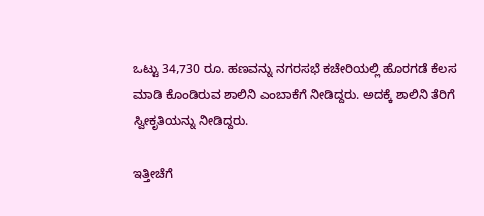ಒಟ್ಟು 34,730 ರೂ. ಹಣವನ್ನು ನಗರಸಭೆ ಕಚೇರಿಯಲ್ಲಿ ಹೊರಗಡೆ ಕೆಲಸ ಮಾಡಿ ಕೊಂಡಿರುವ ಶಾಲಿನಿ ಎಂಬಾಕೆಗೆ ನೀಡಿದ್ದರು. ಅದಕ್ಕೆ ಶಾಲಿನಿ ತೆರಿಗೆ ಸ್ವೀಕೃತಿಯನ್ನು ನೀಡಿದ್ದರು.

ಇತ್ತೀಚೆಗೆ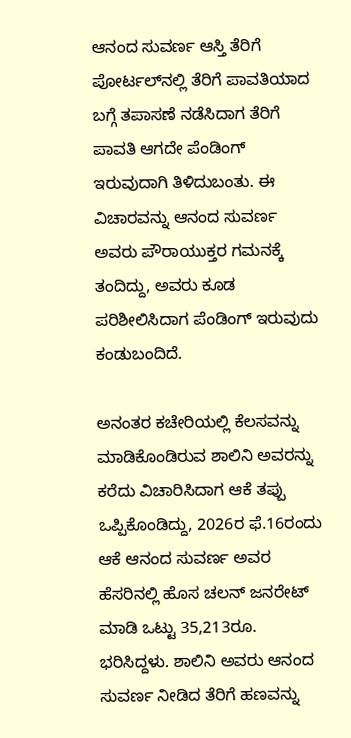ಆನಂದ ಸುವರ್ಣ ಆಸ್ತಿ ತೆರಿಗೆ ಪೋರ್ಟಲ್‌ನಲ್ಲಿ ತೆರಿಗೆ ಪಾವತಿಯಾದ ಬಗ್ಗೆ ತಪಾಸಣೆ ನಡೆಸಿದಾಗ ತೆರಿಗೆ ಪಾವತಿ ಆಗದೇ ಪೆಂಡಿಂಗ್ ಇರುವುದಾಗಿ ತಿಳಿದುಬಂತು. ಈ ವಿಚಾರವನ್ನು ಆನಂದ ಸುವರ್ಣ ಅವರು ಪೌರಾಯುಕ್ತರ ಗಮನಕ್ಕೆ ತಂದಿದ್ದು, ಅವರು ಕೂಡ ಪರಿಶೀಲಿಸಿದಾಗ ಪೆಂಡಿಂಗ್ ಇರುವುದು ಕಂಡುಬಂದಿದೆ.

ಅನಂತರ ಕಚೇರಿಯಲ್ಲಿ ಕೆಲಸವನ್ನು ಮಾಡಿಕೊಂಡಿರುವ ಶಾಲಿನಿ ಅವರನ್ನು ಕರೆದು ವಿಚಾರಿಸಿದಾಗ ಆಕೆ ತಪ್ಪು ಒಪ್ಪಿಕೊಂಡಿದ್ದು, 2026ರ ಫೆ.16ರಂದು ಆಕೆ ಆನಂದ ಸುವರ್ಣ ಅವರ ಹೆಸರಿನಲ್ಲಿ ಹೊಸ ಚಲನ್ ಜನರೇಟ್ ಮಾಡಿ ಒಟ್ಟು 35,213ರೂ. ಭರಿಸಿದ್ದಳು. ಶಾಲಿನಿ ಅವರು ಆನಂದ ಸುವರ್ಣ ನೀಡಿದ ತೆರಿಗೆ ಹಣವನ್ನು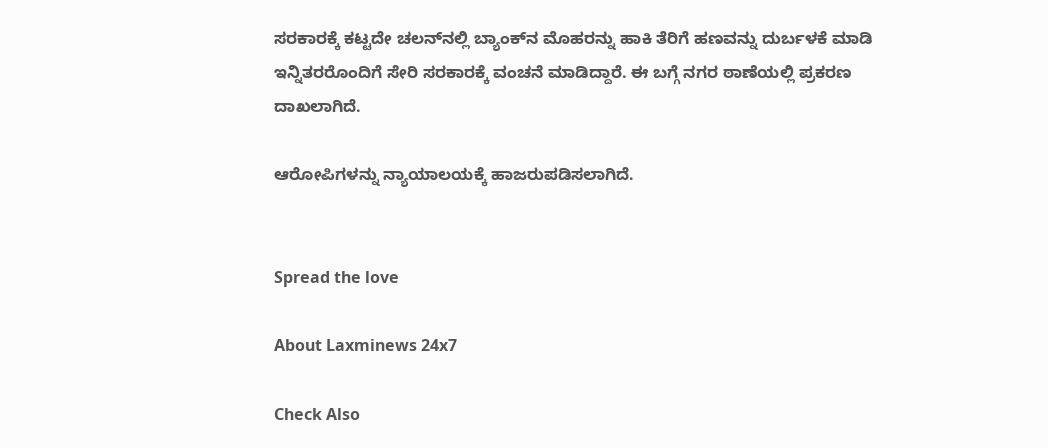ಸರಕಾರಕ್ಕೆ ಕಟ್ಟದೇ ಚಲನ್‌ನಲ್ಲಿ ಬ್ಯಾಂಕ್‌ನ ಮೊಹರನ್ನು ಹಾಕಿ ತೆರಿಗೆ ಹಣವನ್ನು ದುರ್ಬಳಕೆ ಮಾಡಿ ಇನ್ನಿತರರೊಂದಿಗೆ ಸೇರಿ ಸರಕಾರಕ್ಕೆ ವಂಚನೆ ಮಾಡಿದ್ದಾರೆ. ಈ ಬಗ್ಗೆ ನಗರ ಠಾಣೆಯಲ್ಲಿ ಪ್ರಕರಣ ದಾಖಲಾಗಿದೆ.

ಆರೋಪಿಗಳನ್ನು ನ್ಯಾಯಾಲಯಕ್ಕೆ ಹಾಜರುಪಡಿಸಲಾಗಿದೆ.


Spread the love

About Laxminews 24x7

Check Also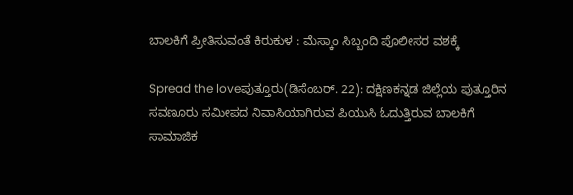ಬಾಲಕಿಗೆ ಪ್ರೀತಿಸುವಂತೆ ಕಿರುಕುಳ : ಮೆಸ್ಕಾಂ ಸಿಬ್ಬಂದಿ ಪೊಲೀಸರ ವಶಕ್ಕೆ

Spread the loveಪುತ್ತೂರು(ಡಿಸೆಂಬರ್. 22): ದಕ್ಷಿಣಕನ್ನಡ ಜಿಲ್ಲೆಯ ಪುತ್ತೂರಿನ ಸವಣೂರು ಸಮೀಪದ‌ ನಿವಾಸಿಯಾಗಿರುವ ಪಿಯುಸಿ ಓದುತ್ತಿರುವ ಬಾಲಕಿಗೆ ಸಾಮಾಜಿಕ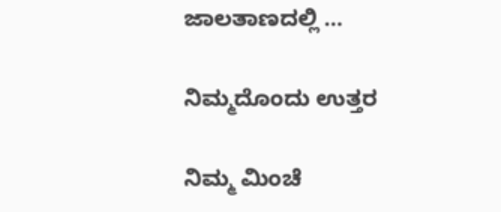ಜಾಲತಾಣದಲ್ಲಿ …

ನಿಮ್ಮದೊಂದು ಉತ್ತರ

ನಿಮ್ಮ ಮಿಂಚೆ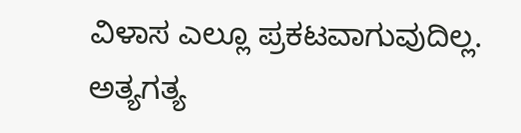ವಿಳಾಸ ಎಲ್ಲೂ ಪ್ರಕಟವಾಗುವುದಿಲ್ಲ. ಅತ್ಯಗತ್ಯ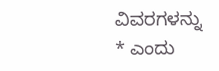ವಿವರಗಳನ್ನು * ಎಂದು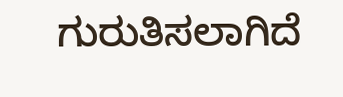ಗುರುತಿಸಲಾಗಿದೆ